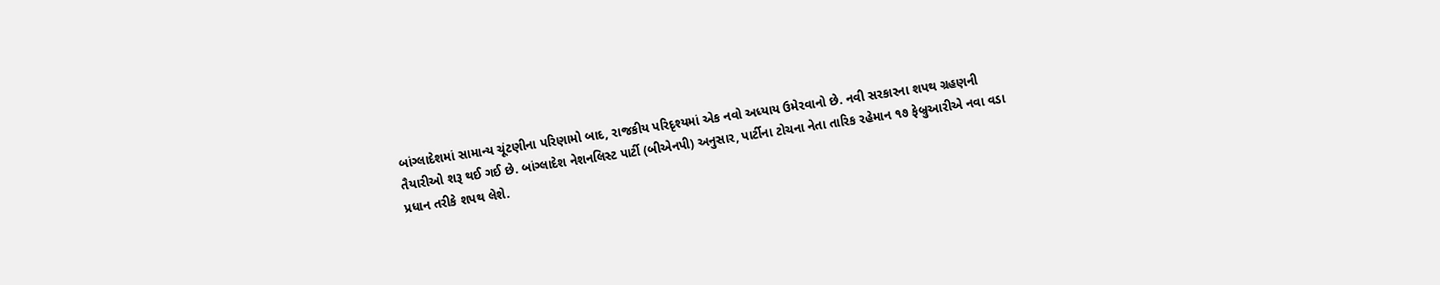બાંગ્લાદેશમાં સામાન્ય ચૂંટણીના પરિણામો બાદ, રાજકીય પરિદૃશ્યમાં એક નવો અધ્યાય ઉમેરવાનો છે. નવી સરકારના શપથ ગ્રહણની તૈયારીઓ શરૂ થઈ ગઈ છે. બાંગ્લાદેશ નેશનલિસ્ટ પાર્ટી (બીએનપી) અનુસાર, પાર્ટીના ટોચના નેતા તારિક રહેમાન ૧૭ ફેબ્રુઆરીએ નવા વડા પ્રધાન તરીકે શપથ લેશે.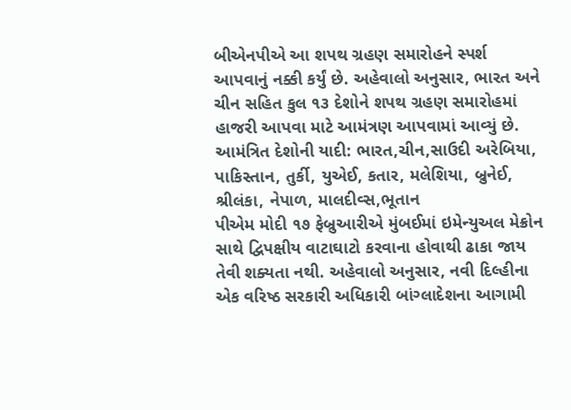બીએનપીએ આ શપથ ગ્રહણ સમારોહને સ્પર્શ આપવાનું નક્કી કર્યું છે. અહેવાલો અનુસાર, ભારત અને ચીન સહિત કુલ ૧૩ દેશોને શપથ ગ્રહણ સમારોહમાં હાજરી આપવા માટે આમંત્રણ આપવામાં આવ્યું છે.
આમંત્રિત દેશોની યાદી: ભારત,ચીન,સાઉદી અરેબિયા, પાકિસ્તાન, તુર્કી, યુએઈ, કતાર, મલેશિયા, બ્રુનેઈ, શ્રીલંકા, નેપાળ, માલદીવ્સ,ભૂતાન
પીએમ મોદી ૧૭ ફેબ્રુઆરીએ મુંબઈમાં ઇમેન્યુઅલ મેક્રોન સાથે દ્વિપક્ષીય વાટાઘાટો કરવાના હોવાથી ઢાકા જાય તેવી શક્યતા નથી. અહેવાલો અનુસાર, નવી દિલ્હીના એક વરિષ્ઠ સરકારી અધિકારી બાંગ્લાદેશના આગામી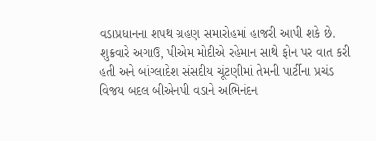વડાપ્રધાનના શપથ ગ્રહણ સમારોહમાં હાજરી આપી શકે છે.
શુક્રવારે અગાઉ, પીએમ મોદીએ રહેમાન સાથે ફોન પર વાત કરી હતી અને બાંગ્લાદેશ સંસદીય ચૂંટણીમાં તેમની પાર્ટીના પ્રચંડ વિજય બદલ બીએનપી વડાને અભિનંદન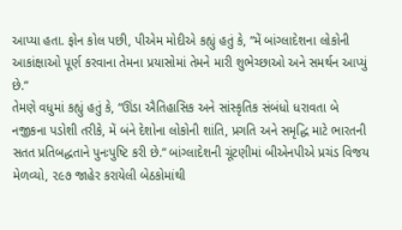આપ્યા હતા. ફોન કોલ પછી, પીએમ મોદીએ કહ્યું હતું કે, “મેં બાંગ્લાદેશના લોકોની આકાંક્ષાઓ પૂર્ણ કરવાના તેમના પ્રયાસોમાં તેમને મારી શુભેચ્છાઓ અને સમર્થન આપ્યું છે.”
તેમણે વધુમાં કહ્યું હતું કે, “ઊંડા ઐતિહાસિક અને સાંસ્કૃતિક સંબંધો ધરાવતા બે નજીકના પડોશી તરીકે, મેં બંને દેશોના લોકોની શાંતિ, પ્રગતિ અને સમૃદ્ધિ માટે ભારતની સતત પ્રતિબદ્ધતાને પુનઃપુષ્ટિ કરી છે.” બાંગ્લાદેશની ચૂંટણીમાં બીએનપીએ પ્રચંડ વિજય મેળવ્યો, ૨૯૭ જાહેર કરાયેલી બેઠકોમાંથી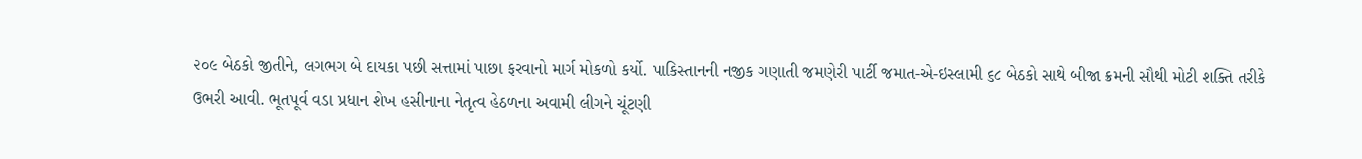૨૦૯ બેઠકો જીતીને, લગભગ બે દાયકા પછી સત્તામાં પાછા ફરવાનો માર્ગ મોકળો કર્યો. પાકિસ્તાનની નજીક ગણાતી જમણેરી પાર્ટી જમાત-એ-ઇસ્લામી ૬૮ બેઠકો સાથે બીજા ક્રમની સૌથી મોટી શક્તિ તરીકે ઉભરી આવી. ભૂતપૂર્વ વડા પ્રધાન શેખ હસીનાના નેતૃત્વ હેઠળના અવામી લીગને ચૂંટણી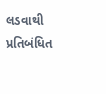લડવાથી પ્રતિબંધિત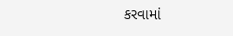કરવામાં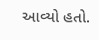આવ્યો હતો.